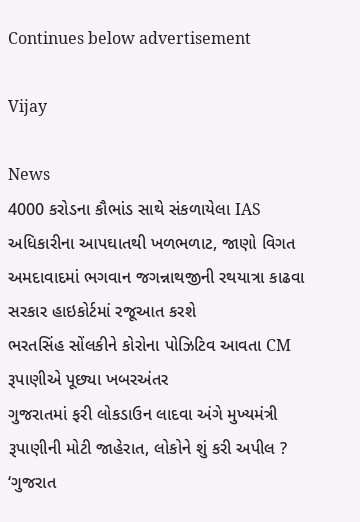Continues below advertisement

Vijay

News
4000 કરોડના કૌભાંડ સાથે સંકળાયેલા IAS અધિકારીના આપઘાતથી ખળભળાટ, જાણો વિગત
અમદાવાદમાં ભગવાન જગન્નાથજીની રથયાત્રા કાઢવા સરકાર હાઇકોર્ટમાં રજૂઆત કરશે
ભરતસિંહ સોંલકીને કોરોના પોઝિટિવ આવતા CM રૂપાણીએ પૂછ્યા ખબરઅંતર
ગુજરાતમાં ફરી લોકડાઉન લાદવા અંગે મુખ્યમંત્રી રૂપાણીની મોટી જાહેરાત, લોકોને શું કરી અપીલ ?
‘ગુજરાત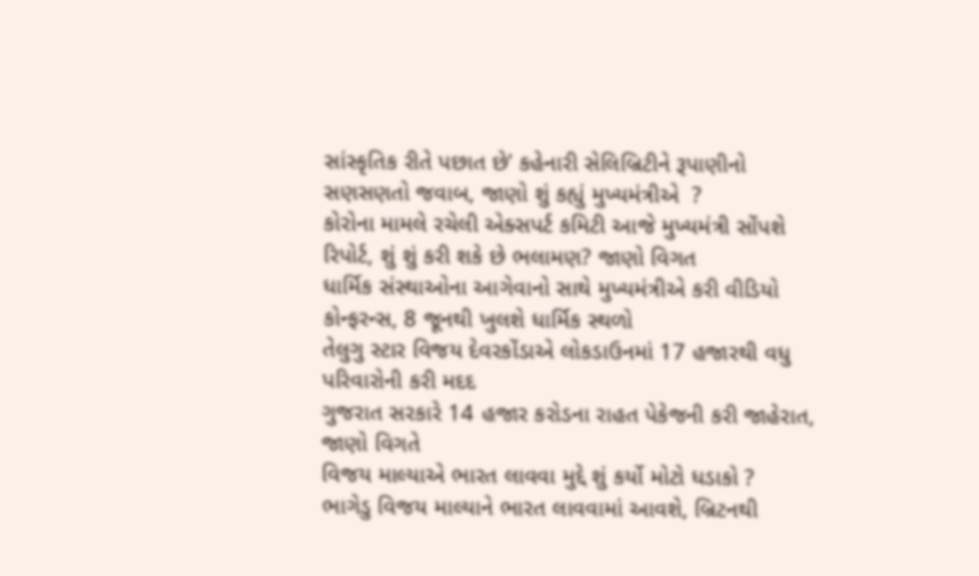સાંસ્કૃતિક રીતે પછાત છે’ કહેનારી સેલિબ્રિટીને રૂપાણીનો સણસણતો જવાબ, જાણો શું કહ્યું મુખ્યમંત્રીએ  ?
કોરોના મામલે રચેલી એક્સપર્ટ કમિટી આજે મુખ્યમંત્રી સોંપશે રિપોર્ટ, શું શું કરી શકે છે ભલામણ? જાણો વિગત
ધાર્મિક સંસ્થાઓના આગેવાનો સાથે મુખ્યમંત્રીએ કરી વીડિયો કોન્ફરન્સ, 8 જૂનથી ખુલશે ધાર્મિક સ્થળો
તેલુગુ સ્ટાર વિજય દેવરકોંડાએ લોકડાઉનમાં 17 હજારથી વધુ પરિવારોની કરી મદદ
ગુજરાત સરકારે 14 હજાર કરોડના રાહત પેકેજની કરી જાહેરાત, જાણો વિગતે
વિજય માલ્યાએ ભારત લાવવા મુદ્દે શું કર્યો મોટો ધડાકો ?
ભાગેડુ વિજય માલ્યાને ભારત લાવવામાં આવશે, બ્રિટનથી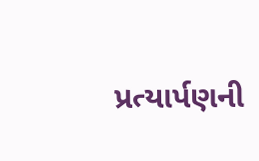પ્રત્યાર્પણની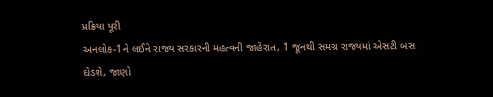પ્રક્રિયા પૂરી
અનલોક-1ને લઈને રાજ્ય સરકારની મહત્વની જાહેરાત, 1 જૂનથી સમગ્ર રાજ્યમાં એસટી બસ દોડશે, જાણો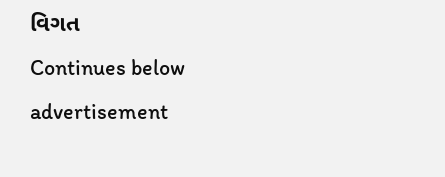વિગત
Continues below advertisement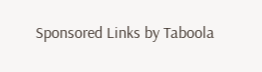Sponsored Links by Taboola